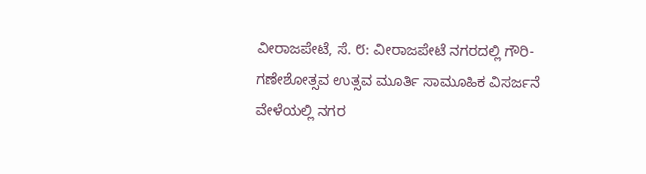ವೀರಾಜಪೇಟೆ, ಸೆ. ೮: ವೀರಾಜಪೇಟೆ ನಗರದಲ್ಲಿ ಗೌರಿ- ಗಣೇಶೋತ್ಸವ ಉತ್ಸವ ಮೂರ್ತಿ ಸಾಮೂಹಿಕ ವಿಸರ್ಜನೆ ವೇಳೆಯಲ್ಲಿ ನಗರ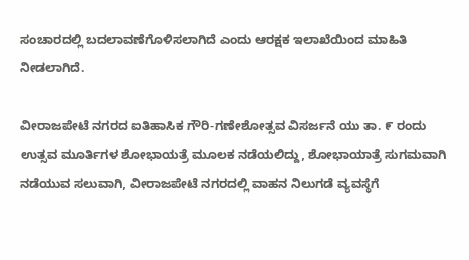ಸಂಚಾರದಲ್ಲಿ ಬದಲಾವಣೆಗೊಳಿಸಲಾಗಿದೆ ಎಂದು ಆರಕ್ಷಕ ಇಲಾಖೆಯಿಂದ ಮಾಹಿತಿ ನೀಡಲಾಗಿದೆ.

ವೀರಾಜಪೇಟೆ ನಗರದ ಐತಿಹಾಸಿಕ ಗೌರಿ-ಗಣೇಶೋತ್ಸವ ವಿಸರ್ಜನೆ ಯು ತಾ. ೯ ರಂದು ಉತ್ಸವ ಮೂರ್ತಿಗಳ ಶೋಭಾಯತ್ರೆ ಮೂಲಕ ನಡೆಯಲಿದ್ದು, ಶೋಭಾಯಾತ್ರೆ ಸುಗಮವಾಗಿ ನಡೆಯುವ ಸಲುವಾಗಿ, ವೀರಾಜಪೇಟೆ ನಗರದಲ್ಲಿ ವಾಹನ ನಿಲುಗಡೆ ವ್ಯವಸ್ಥೆಗೆ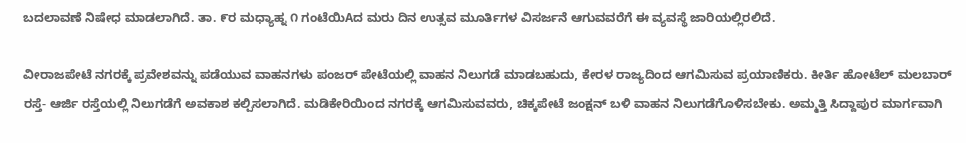ಬದಲಾವಣೆ ನಿಷೇಧ ಮಾಡಲಾಗಿದೆ. ತಾ. ೯ರ ಮಧ್ಯಾಹ್ನ ೧ ಗಂಟೆಯಿAದ ಮರು ದಿನ ಉತ್ಸವ ಮೂರ್ತಿಗಳ ವಿಸರ್ಜನೆ ಆಗುವವರೆಗೆ ಈ ವ್ಯವಸ್ಥೆ ಜಾರಿಯಲ್ಲಿರಲಿದೆ.

ವೀರಾಜಪೇಟೆ ನಗರಕ್ಕೆ ಪ್ರವೇಶವನ್ನು ಪಡೆಯುವ ವಾಹನಗಳು ಪಂಜರ್ ಪೇಟೆಯಲ್ಲಿ ವಾಹನ ನಿಲುಗಡೆ ಮಾಡಬಹುದು, ಕೇರಳ ರಾಜ್ಯದಿಂದ ಆಗಮಿಸುವ ಪ್ರಯಾಣಿಕರು. ಕೀರ್ತಿ ಹೋಟೆಲ್ ಮಲಬಾರ್ ರಸ್ತೆ- ಆರ್ಜಿ ರಸ್ತೆಯಲ್ಲಿ ನಿಲುಗಡೆಗೆ ಅವಕಾಶ ಕಲ್ಪಿಸಲಾಗಿದೆ. ಮಡಿಕೇರಿಯಿಂದ ನಗರಕ್ಕೆ ಆಗಮಿಸುವವರು, ಚಿಕ್ಕಪೇಟೆ ಜಂಕ್ಷನ್ ಬಳಿ ವಾಹನ ನಿಲುಗಡೆಗೊಳಿಸಬೇಕು. ಅಮ್ಮತ್ತಿ ಸಿದ್ದಾಪುರ ಮಾರ್ಗವಾಗಿ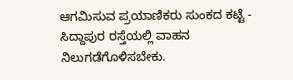ಆಗಮಿಸುವ ಪ್ರಯಾಣಿಕರು ಸುಂಕದ ಕಟ್ಟೆ - ಸಿದ್ದಾಪುರ ರಸ್ತೆಯಲ್ಲಿ ವಾಹನ ನಿಲುಗಡೆಗೊಳಿಸಬೇಕು.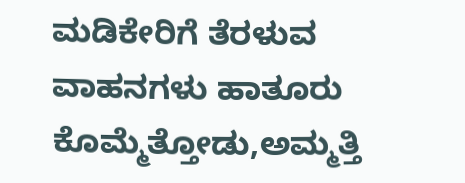ಮಡಿಕೇರಿಗೆ ತೆರಳುವ ವಾಹನಗಳು ಹಾತೂರು ಕೊಮ್ಮೆತ್ತೋಡು,ಅಮ್ಮತ್ತಿ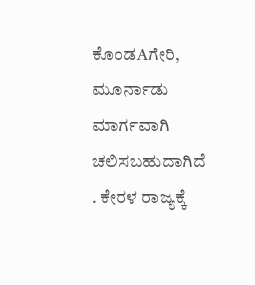ಕೊಂಡAಗೇರಿ, ಮೂರ್ನಾಡು ಮಾರ್ಗವಾಗಿ ಚಲಿಸಬಹುದಾಗಿದೆ . ಕೇರಳ ರಾಜ್ಯಕ್ಕೆ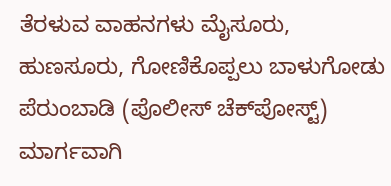ತೆರಳುವ ವಾಹನಗಳು ಮೈಸೂರು, ಹುಣಸೂರು, ಗೋಣಿಕೊಪ್ಪಲು ಬಾಳುಗೋಡು ಪೆರುಂಬಾಡಿ (ಪೊಲೀಸ್ ಚೆಕ್‌ಪೋಸ್ಟ್) ಮಾರ್ಗವಾಗಿ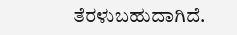ತೆರಳುಬಹುದಾಗಿದೆ.